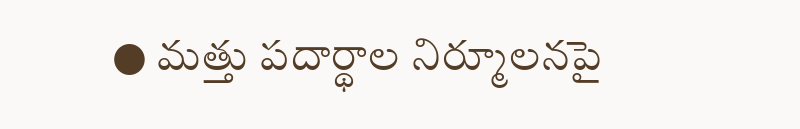● మత్తు పదార్థాల నిర్మూలనపై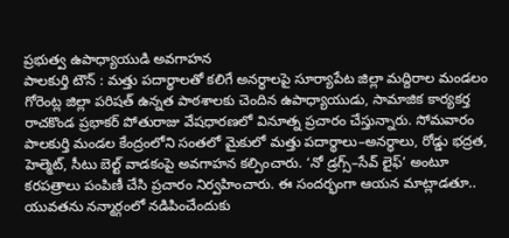ప్రభుత్వ ఉపాధ్యాయుడి అవగాహన
పాలకుర్తి టౌన్ : మత్తు పదార్థాలతో కలిగే అనర్ధాలపై సూర్యాపేట జిల్లా మద్దిరాల మండలం గోరెంట్ల జిల్లా పరిషత్ ఉన్నత పాఠశాలకు చెందిన ఉపాధ్యాయుడు, సామాజిక కార్యకర్త రాచకొండ ప్రభాకర్ పోతురాజు వేషధారణలో వినూత్న ప్రచారం చేస్తున్నారు. సోమవారం పాలకుర్తి మండల కేంద్రంలోని సంతలో మైకులో మత్తు పదార్థాలు–అనర్ధాలు, రోడ్డు భద్రత, హెల్మెట్, సీటు బెల్ట్ వాడకంపై అవగాహన కల్పించారు. ‘నో డ్రగ్స్–సేవ్ లైఫ్’ అంటూ కరపత్రాలు పంపిణీ చేసి ప్రచారం నిర్వహించారు. ఈ సందర్భంగా ఆయన మాట్లాడతూ.. యువతను నన్మార్గంలో నడిపించేందుకు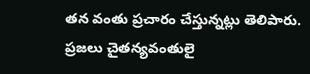తన వంతు ప్రచారం చేస్తున్నట్లు తెలిపారు. ప్రజలు చైతన్యవంతులై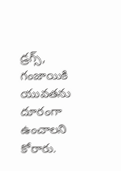డ్రగ్స్, గంజాయికి యువతను దూరంగా ఉంచాలని కోరారు.